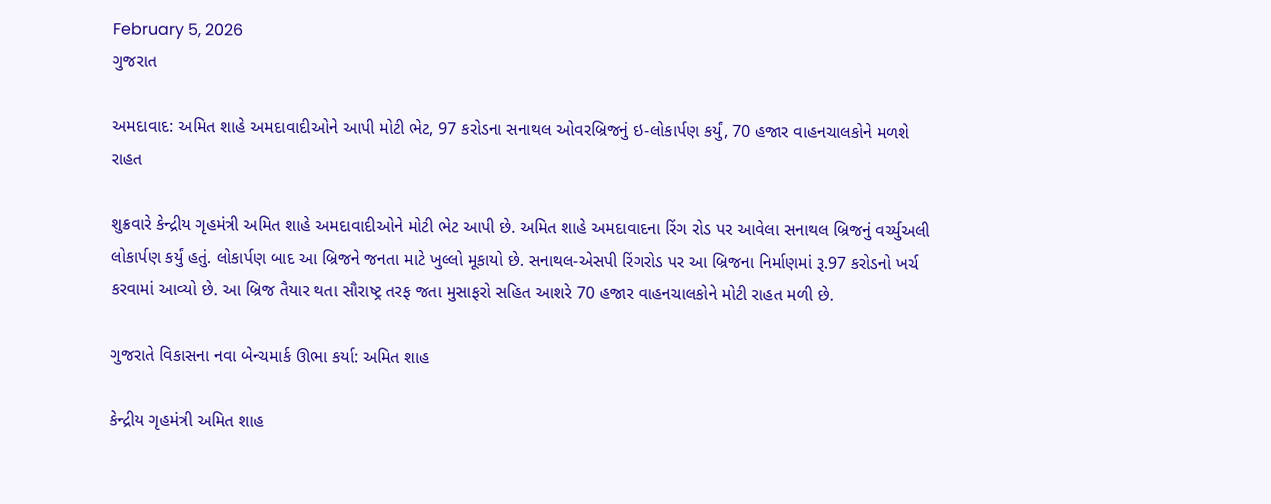February 5, 2026
ગુજરાત

અમદાવાદ: અમિત શાહે અમદાવાદીઓને આપી મોટી ભેટ, 97 કરોડના સનાથલ ઓવરબ્રિજનું ઇ-લોકાર્પણ કર્યું, 70 હજાર વાહનચાલકોને મળશે રાહત

શુક્રવારે કેન્દ્રીય ગૃહમંત્રી અમિત શાહે અમદાવાદીઓને મોટી ભેટ આપી છે. અમિત શાહે અમદાવાદના રિંગ રોડ પર આવેલા સનાથલ બ્રિજનું વર્ચ્યુઅલી લોકાર્પણ કર્યું હતું. લોકાર્પણ બાદ આ બ્રિજને જનતા માટે ખુલ્લો મૂકાયો છે. સનાથલ-એસપી રિંગરોડ પર આ બ્રિજના નિર્માણમાં રૂ.97 કરોડનો ખર્ચ કરવામાં આવ્યો છે. આ બ્રિજ તૈયાર થતા સૌરાષ્ટ્ર તરફ જતા મુસાફરો સહિત આશરે 70 હજાર વાહનચાલકોને મોટી રાહત મળી છે.

ગુજરાતે વિકાસના નવા બેન્ચમાર્ક ઊભા કર્યા: અમિત શાહ

કેન્દ્રીય ગૃહમંત્રી અમિત શાહ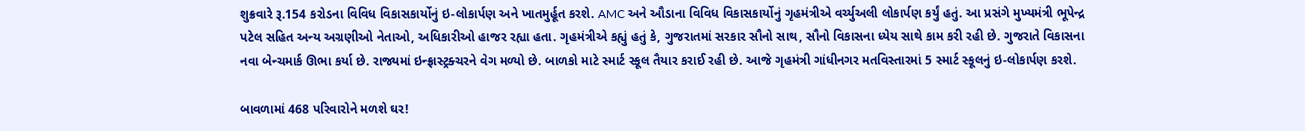શુક્રવારે રૂ.154 કરોડના વિવિધ વિકાસકાર્યોનું ઇ-લોકાર્પણ અને ખાતમુર્હૂત કરશે. AMC અને ઔડાના વિવિધ વિકાસકાર્યોનું ગૃહમંત્રીએ વર્ચ્યુઅલી લોકાર્પણ કર્યું હતું. આ પ્રસંગે મુખ્યમંત્રી ભૂપેન્દ્ર પટેલ સહિત અન્ય અગ્રણીઓ નેતાઓ, અધિકારીઓ હાજર રહ્યા હતા. ગૃહમંત્રીએ કહ્યું હતું કે, ગુજરાતમાં સરકાર સૌનો સાથ, સૌનો વિકાસના ધ્યેય સાથે કામ કરી રહી છે. ગુજરાતે વિકાસના નવા બેન્ચમાર્ક ઊભા કર્યા છે. રાજ્યમાં ઇન્ફ્રાસ્ટ્રક્ચરને વેગ મળ્યો છે. બાળકો માટે સ્માર્ટ સ્કૂલ તૈયાર કરાઈ રહી છે. આજે ગૃહમંત્રી ગાંધીનગર મતવિસ્તારમાં 5 સ્માર્ટ સ્કૂલનું ઇ-લોકાર્પણ કરશે.

બાવળામાં 468 પરિવારોને મળશે ઘર!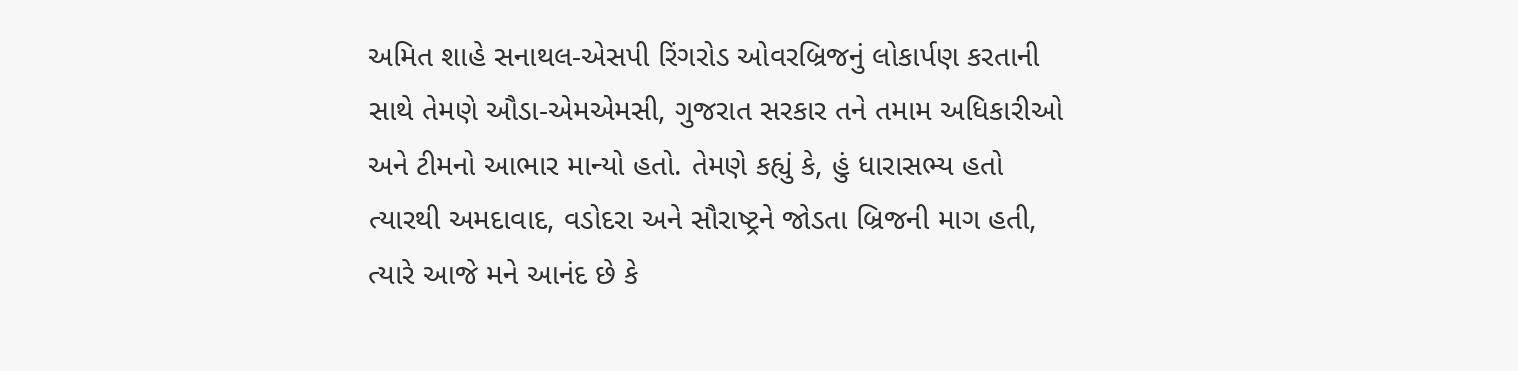અમિત શાહે સનાથલ-એસપી રિંગરોડ ઓવરબ્રિજનું લોકાર્પણ કરતાની સાથે તેમણે ઔડા-એમએમસી, ગુજરાત સરકાર તને તમામ અધિકારીઓ અને ટીમનો આભાર માન્યો હતો. તેમણે કહ્યું કે, હું ધારાસભ્ય હતો ત્યારથી અમદાવાદ, વડોદરા અને સૌરાષ્ટ્રને જોડતા બ્રિજની માગ હતી, ત્યારે આજે મને આનંદ છે કે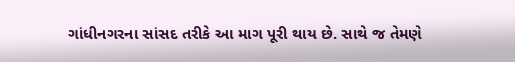ગાંધીનગરના સાંસદ તરીકે આ માગ પૂરી થાય છે. સાથે જ તેમણે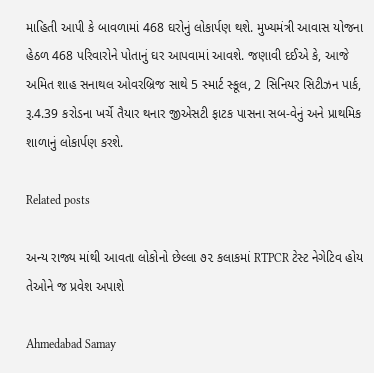માહિતી આપી કે બાવળામાં 468 ઘરોનું લોકાર્પણ થશે. મુખ્યમંત્રી આવાસ યોજના હેઠળ 468 પરિવારોને પોતાનું ઘર આપવામાં આવશે. જણાવી દઈએ કે, આજે અમિત શાહ સનાથલ ઓવરબ્રિજ સાથે 5 સ્માર્ટ સ્કૂલ, 2 સિનિયર સિટીઝન પાર્ક, રૂ.4.39 કરોડના ખર્ચે તૈયાર થનાર જીએસટી ફાટક પાસના સબ-વેનું અને પ્રાથમિક શાળાનું લોકાર્પણ કરશે.

Related posts

અન્ય રાજ્ય માંથી આવતા લોકોનો છેલ્લા ૭૨ કલાકમાં RTPCR ટેસ્ટ નેગેટિવ હોય તેઓને જ પ્રવેશ અપાશે

Ahmedabad Samay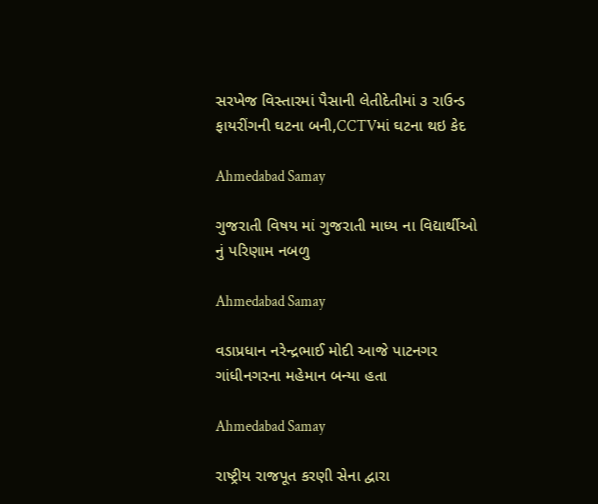સરખેજ વિસ્તારમાં પૈસાની લેતીદેતીમાં ૩ રાઉન્ડ ફાયરીંગની ઘટના બની,CCTVમાં ઘટના થઇ કેદ

Ahmedabad Samay

ગુજરાતી વિષય માં ગુજરાતી માધ્ય ના વિદ્યાર્થીઓ નું પરિણામ નબળુ

Ahmedabad Samay

વડાપ્રધાન નરેન્દ્રભાઈ મોદી આજે પાટનગર ગાંધીનગરના મહેમાન બન્યા હતા

Ahmedabad Samay

રાષ્ટ્રીય રાજપૂત કરણી સેના દ્વારા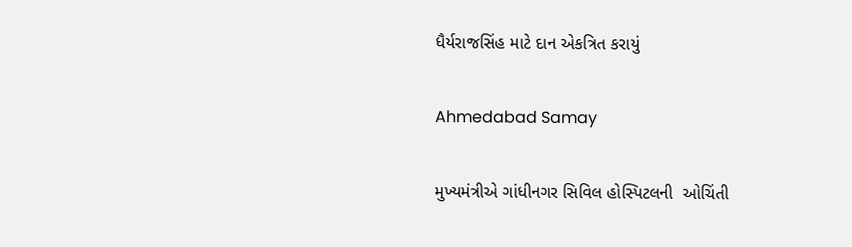ધૈર્યરાજસિંહ માટે દાન એકત્રિત કરાયું

Ahmedabad Samay

મુખ્યમંત્રીએ ગાંધીનગર સિવિલ હોસ્પિટલની  ઓચિંતી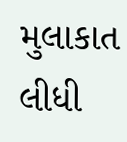મુલાકાત લીધી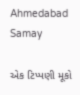Ahmedabad Samay

એક ટિપ્પણી મૂકો